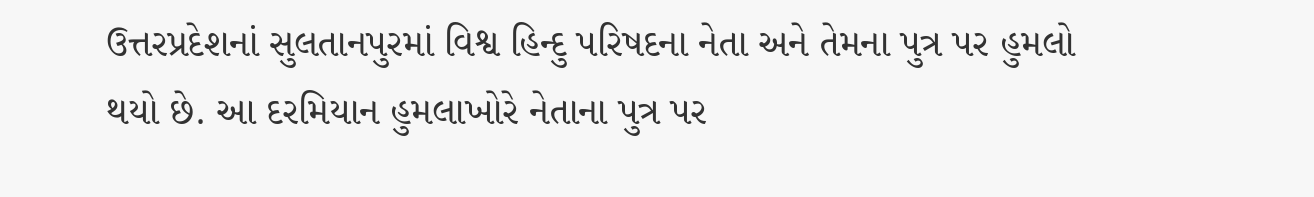ઉત્તરપ્રદેશનાં સુલતાનપુરમાં વિશ્વ હિન્દુ પરિષદના નેતા અને તેમના પુત્ર પર હુમલો થયો છે. આ દરમિયાન હુમલાખોરે નેતાના પુત્ર પર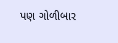પણ ગોળીબાર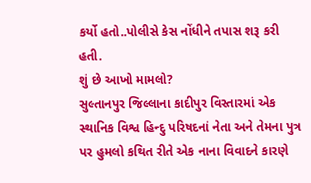કર્યો હતો..પોલીસે કેસ નોંધીને તપાસ શરૂ કરી હતી.
શું છે આખો મામલો?
સુલ્તાનપુર જિલ્લાના કાદીપુર વિસ્તારમાં એક સ્થાનિક વિશ્વ હિન્દુ પરિષદનાં નેતા અને તેમના પુત્ર પર હુમલો કથિત રીતે એક નાના વિવાદને કારણે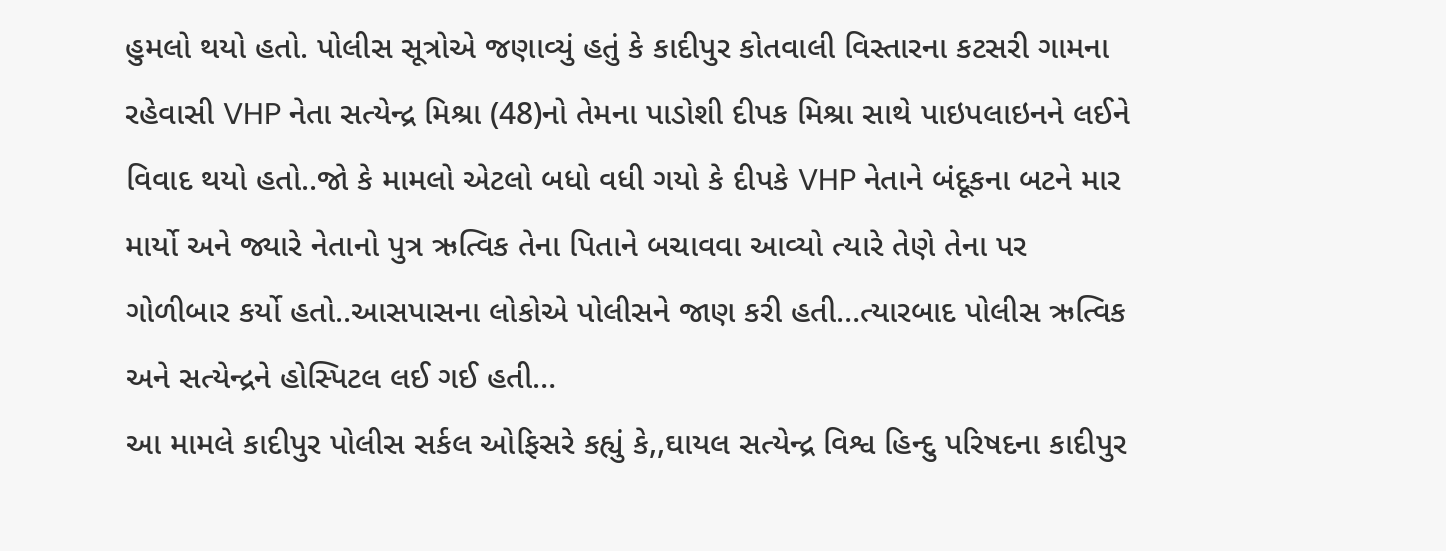હુમલો થયો હતો. પોલીસ સૂત્રોએ જણાવ્યું હતું કે કાદીપુર કોતવાલી વિસ્તારના કટસરી ગામના રહેવાસી VHP નેતા સત્યેન્દ્ર મિશ્રા (48)નો તેમના પાડોશી દીપક મિશ્રા સાથે પાઇપલાઇનને લઈને વિવાદ થયો હતો..જો કે મામલો એટલો બધો વધી ગયો કે દીપકે VHP નેતાને બંદૂકના બટને માર માર્યો અને જ્યારે નેતાનો પુત્ર ઋત્વિક તેના પિતાને બચાવવા આવ્યો ત્યારે તેણે તેના પર ગોળીબાર કર્યો હતો..આસપાસના લોકોએ પોલીસને જાણ કરી હતી…ત્યારબાદ પોલીસ ઋત્વિક અને સત્યેન્દ્રને હોસ્પિટલ લઈ ગઈ હતી…
આ મામલે કાદીપુર પોલીસ સર્કલ ઓફિસરે કહ્યું કે,,ઘાયલ સત્યેન્દ્ર વિશ્વ હિન્દુ પરિષદના કાદીપુર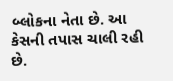બ્લોકના નેતા છે. આ કેસની તપાસ ચાલી રહી છે.